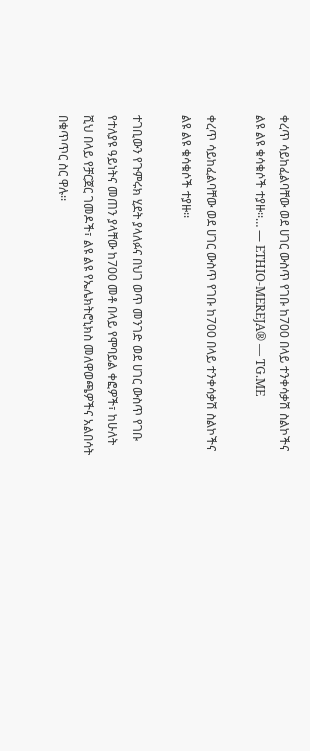ቀረጥ ሳይከፈልባቸው ወደ ሀገር ውስጥ የገቡ ከ700 በላይ ተንቀሳቃሽ ስልኮችና ልዩ ልዩ ቁሳቁሶች ተያዙ፡፡… — ETHIO-MEREJA® — TG.ME

ቀረጥ ሳይከፈልባቸው ወደ ሀገር ውስጥ የገቡ ከ700 በላይ ተንቀሳቃሽ ስልኮችና ልዩ ልዩ ቁሳቁሶች ተያዙ፡፡

ተገቢውን የጉምሩክ ሂደት ያላለፉና በህገ ወጥ መንገድ ወደ ሀገር ውስጥ የገቡ የተለያዩ ዓይነትና መጠን ያላቸው ከ700 መቶ በላይ የሞባይል ቀፎዎች፣ ከሁለት ሺህ በላይ የቻርጀር ገመዶች፣ ልዩ ልዩ የኤሌክትሮኒክስ መለዋወጫዎችና አልበሳት በቁጥጥር ስር ዋሉ፡፡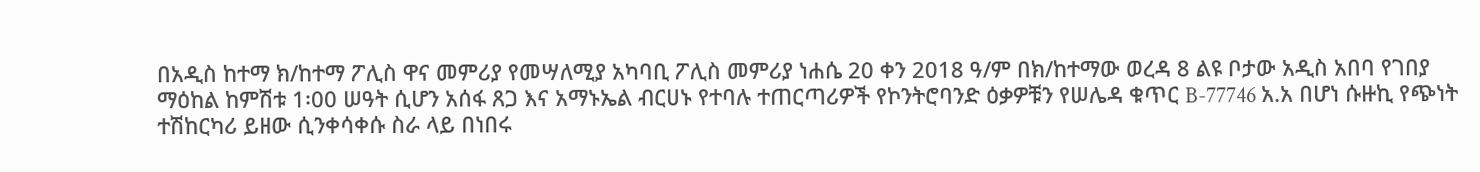በአዲስ ከተማ ክ/ከተማ ፖሊስ ዋና መምሪያ የመሣለሚያ አካባቢ ፖሊስ መምሪያ ነሐሴ 20 ቀን 2018 ዓ/ም በክ/ከተማው ወረዳ 8 ልዩ ቦታው አዲስ አበባ የገበያ ማዕከል ከምሽቱ 1፡00 ሠዓት ሲሆን አሰፋ ጸጋ እና አማኑኤል ብርሀኑ የተባሉ ተጠርጣሪዎች የኮንትሮባንድ ዕቃዎቹን የሠሌዳ ቁጥር B-77746 አ.አ በሆነ ሱዙኪ የጭነት ተሽከርካሪ ይዘው ሲንቀሳቀሱ ስራ ላይ በነበሩ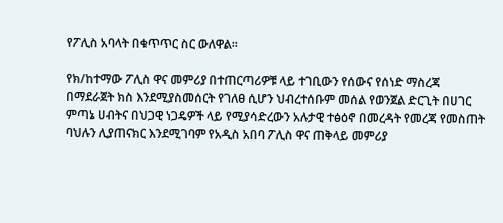የፖሊስ አባላት በቁጥጥር ስር ውለዋል፡፡

የክ/ከተማው ፖሊስ ዋና መምሪያ በተጠርጣሪዎቹ ላይ ተገቢውን የሰውና የሰነድ ማስረጃ በማደራጀት ክስ እንደሚያስመሰርት የገለፀ ሲሆን ህብረተሰቡም መሰል የወንጀል ድርጊት በሀገር ምጣኔ ሀብትና በህጋዊ ነጋዴዎች ላይ የሚያሳድረውን አሉታዊ ተፅዕኖ በመረዳት የመረጃ የመስጠት ባህሉን ሊያጠናክር እንደሚገባም የአዲስ አበባ ፖሊስ ዋና ጠቅላይ መምሪያ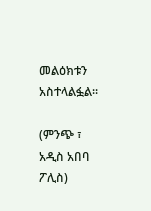መልዕክቱን አስተላልፏል፡፡

(ምንጭ ፣ አዲስ አበባ ፖሊስ)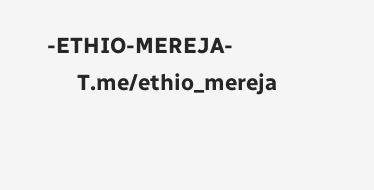-ETHIO-MEREJA-
     T.me/ethio_mereja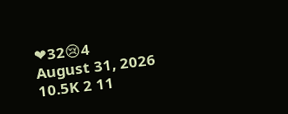❤32😢4
August 31, 2026 10.5K 2 11